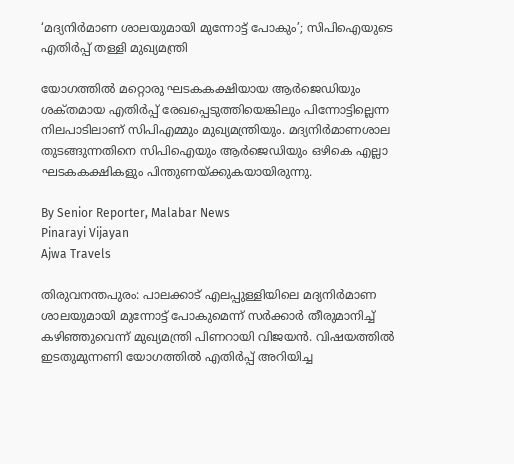‘മദ്യനിർമാണ ശാലയുമായി മുന്നോട്ട് പോകും’; സിപിഐയുടെ എതിർപ്പ് തള്ളി മുഖ്യമന്ത്രി

യോഗത്തിൽ മറ്റൊരു ഘടകകക്ഷിയായ ആർജെഡിയും ശക്‌തമായ എതിർപ്പ് രേഖപ്പെടുത്തിയെങ്കിലും പിന്നോട്ടില്ലെന്ന നിലപാടിലാണ് സിപിഎമ്മും മുഖ്യമന്ത്രിയും. മദ്യനിർമാണശാല തുടങ്ങുന്നതിനെ സിപിഐയും ആർജെഡിയും ഒഴികെ എല്ലാ ഘടകകക്ഷികളും പിന്തുണയ്‌ക്കുകയായിരുന്നു.

By Senior Reporter, Malabar News
Pinarayi Vijayan
Ajwa Travels

തിരുവനന്തപുരം: പാലക്കാട് എലപ്പുള്ളിയിലെ മദ്യനിർമാണ ശാലയുമായി മുന്നോട്ട് പോകുമെന്ന് സർക്കാർ തീരുമാനിച്ച് കഴിഞ്ഞുവെന്ന് മുഖ്യമന്ത്രി പിണറായി വിജയൻ. വിഷയത്തിൽ ഇടതുമുന്നണി യോഗത്തിൽ എതിർപ്പ് അറിയിച്ച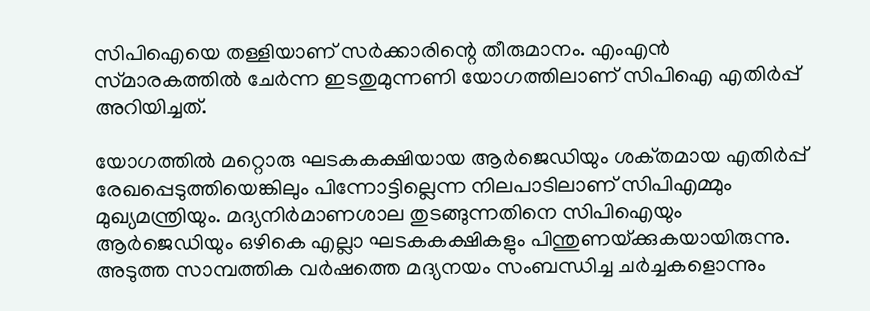സിപിഐയെ തള്ളിയാണ് സർക്കാരിന്റെ തീരുമാനം. എംഎൻ സ്‌മാരകത്തിൽ ചേർന്ന ഇടതുമുന്നണി യോഗത്തിലാണ് സിപിഐ എതിർപ്പ് അറിയിച്ചത്.

യോഗത്തിൽ മറ്റൊരു ഘടകകക്ഷിയായ ആർജെഡിയും ശക്‌തമായ എതിർപ്പ് രേഖപ്പെടുത്തിയെങ്കിലും പിന്നോട്ടില്ലെന്ന നിലപാടിലാണ് സിപിഎമ്മും മുഖ്യമന്ത്രിയും. മദ്യനിർമാണശാല തുടങ്ങുന്നതിനെ സിപിഐയും ആർജെഡിയും ഒഴികെ എല്ലാ ഘടകകക്ഷികളും പിന്തുണയ്‌ക്കുകയായിരുന്നു. അടുത്ത സാമ്പത്തിക വർഷത്തെ മദ്യനയം സംബന്ധിച്ച ചർച്ചകളൊന്നും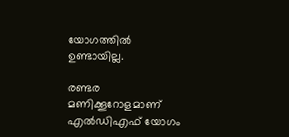യോഗത്തിൽ ഉണ്ടായില്ല.

രണ്ടര മണിക്കൂറോളമാണ് എൽഡിഎഫ് യോഗം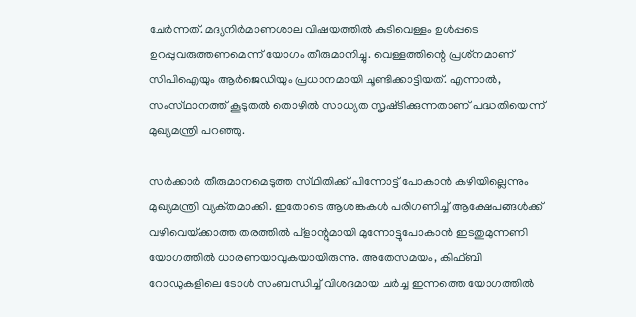ചേർന്നത്. മദ്യനിർമാണശാല വിഷയത്തിൽ കുടിവെള്ളം ഉൾപ്പടെ ഉറപ്പുവരുത്തണമെന്ന് യോഗം തീരുമാനിച്ചു. വെള്ളത്തിന്റെ പ്രശ്‌നമാണ് സിപിഐയും ആർജെഡിയും പ്രധാനമായി ചൂണ്ടിക്കാട്ടിയത്. എന്നാൽ, സംസ്‌ഥാനത്ത്‌ കൂടുതൽ തൊഴിൽ സാധ്യത സൃഷ്‌ടിക്കുന്നതാണ് പദ്ധതിയെന്ന് മുഖ്യമന്ത്രി പറഞ്ഞു.

സർക്കാർ തീരുമാനമെടുത്ത സ്‌ഥിതിക്ക് പിന്നോട്ട് പോകാൻ കഴിയില്ലെന്നും മുഖ്യമന്ത്രി വ്യക്‌തമാക്കി. ഇതോടെ ആശങ്കകൾ പരിഗണിച്ച് ആക്ഷേപങ്ങൾക്ക് വഴിവെയ്‌ക്കാത്ത തരത്തിൽ പ്ളാന്റുമായി മുന്നോട്ടുപോകാൻ ഇടതുമുന്നണി യോഗത്തിൽ ധാരണയാവുകയായിരുന്നു. അതേസമയം, കിഫ്‌ബി റോഡുകളിലെ ടോൾ സംബന്ധിച്ച് വിശദമായ ചർച്ച ഇന്നത്തെ യോഗത്തിൽ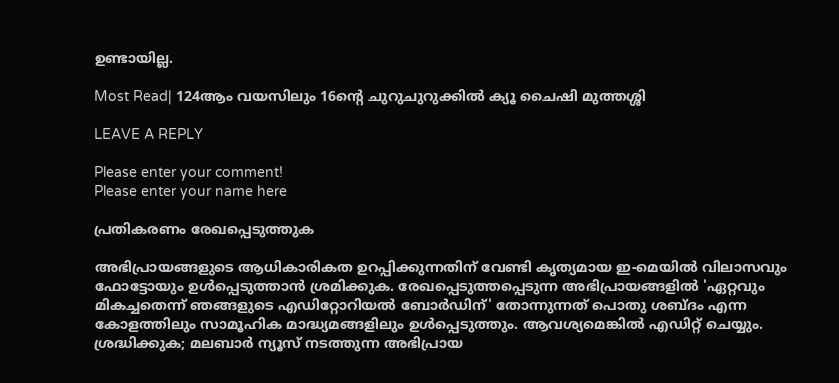ഉണ്ടായില്ല.

Most Read| 124ആം വയസിലും 16ന്റെ ചുറുചുറുക്കിൽ ക്യൂ ചൈഷി മുത്തശ്ശി

LEAVE A REPLY

Please enter your comment!
Please enter your name here

പ്രതികരണം രേഖപ്പെടുത്തുക

അഭിപ്രായങ്ങളുടെ ആധികാരികത ഉറപ്പിക്കുന്നതിന് വേണ്ടി കൃത്യമായ ഇ-മെയിൽ വിലാസവും ഫോട്ടോയും ഉൾപ്പെടുത്താൻ ശ്രമിക്കുക. രേഖപ്പെടുത്തപ്പെടുന്ന അഭിപ്രായങ്ങളിൽ 'ഏറ്റവും മികച്ചതെന്ന് ഞങ്ങളുടെ എഡിറ്റോറിയൽ ബോർഡിന്' തോന്നുന്നത് പൊതു ശബ്‌ദം എന്ന കോളത്തിലും സാമൂഹിക മാദ്ധ്യമങ്ങളിലും ഉൾപ്പെടുത്തും. ആവശ്യമെങ്കിൽ എഡിറ്റ് ചെയ്യും. ശ്രദ്ധിക്കുക; മലബാർ ന്യൂസ് നടത്തുന്ന അഭിപ്രായ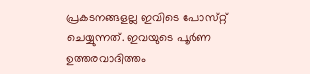പ്രകടനങ്ങളല്ല ഇവിടെ പോസ്‌റ്റ് ചെയ്യുന്നത്. ഇവയുടെ പൂർണ ഉത്തരവാദിത്തം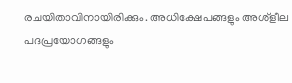രചയിതാവിനായിരിക്കും. അധിക്ഷേപങ്ങളും അശ്‌ളീല പദപ്രയോഗങ്ങളും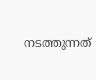നടത്തുന്നത്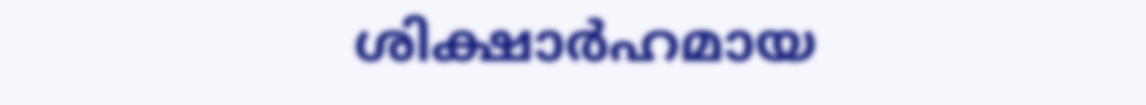ശിക്ഷാർഹമായ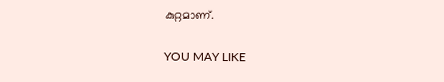കുറ്റമാണ്.

YOU MAY LIKE